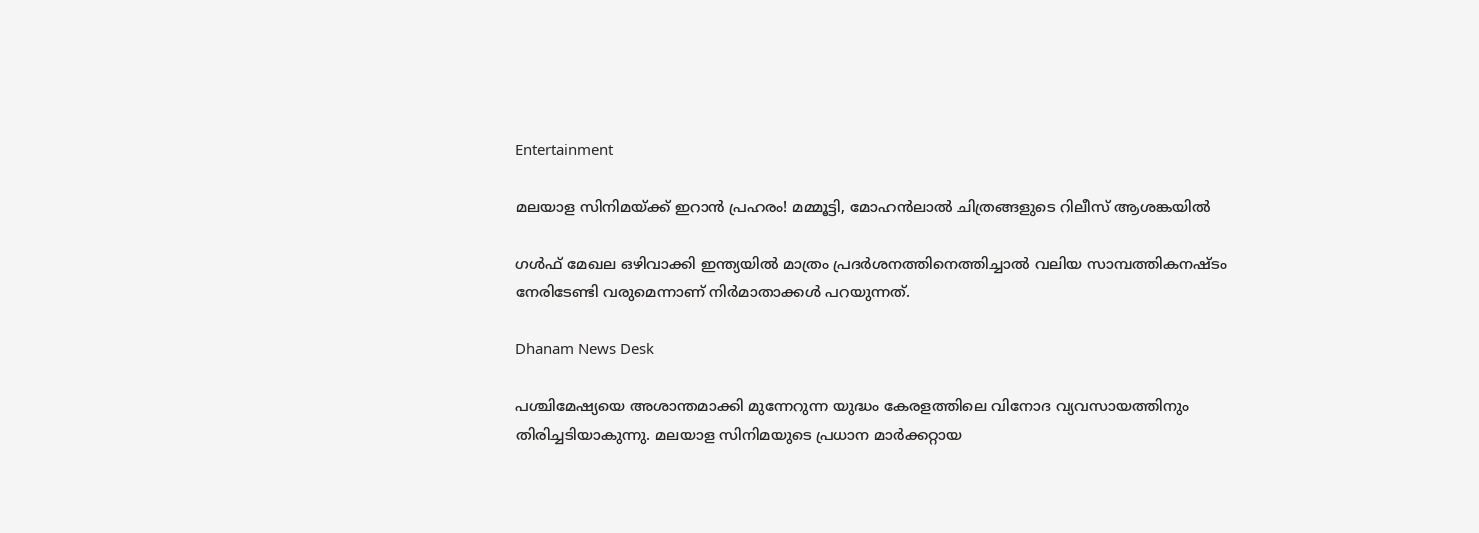Entertainment

മലയാള സിനിമയ്ക്ക് ഇറാന്‍ പ്രഹരം! മമ്മൂട്ടി, മോഹന്‍ലാല്‍ ചിത്രങ്ങളുടെ റിലീസ് ആശങ്കയില്‍

ഗള്‍ഫ് മേഖല ഒഴിവാക്കി ഇന്ത്യയില്‍ മാത്രം പ്രദര്‍ശനത്തിനെത്തിച്ചാല്‍ വലിയ സാമ്പത്തികനഷ്ടം നേരിടേണ്ടി വരുമെന്നാണ് നിര്‍മാതാക്കള്‍ പറയുന്നത്.

Dhanam News Desk

പശ്ചിമേഷ്യയെ അശാന്തമാക്കി മുന്നേറുന്ന യുദ്ധം കേരളത്തിലെ വിനോദ വ്യവസായത്തിനും തിരിച്ചടിയാകുന്നു. മലയാള സിനിമയുടെ പ്രധാന മാര്‍ക്കറ്റായ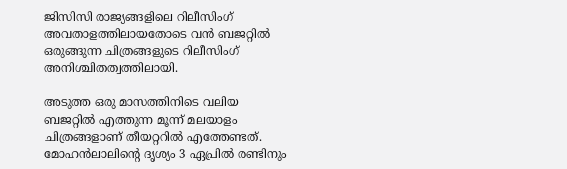ജിസിസി രാജ്യങ്ങളിലെ റിലീസിംഗ് അവതാളത്തിലായതോടെ വന്‍ ബജറ്റില്‍ ഒരുങ്ങുന്ന ചിത്രങ്ങളുടെ റിലീസിംഗ് അനിശ്ചിതത്വത്തിലായി.

അടുത്ത ഒരു മാസത്തിനിടെ വലിയ ബജറ്റില്‍ എത്തുന്ന മൂന്ന് മലയാളം ചിത്രങ്ങളാണ് തീയറ്ററില്‍ എത്തേണ്ടത്. മോഹന്‍ലാലിന്റെ ദൃശ്യം 3 ഏപ്രില്‍ രണ്ടിനും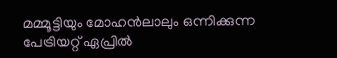മമ്മൂട്ടിയും മോഹന്‍ലാലും ഒന്നിക്കുന്ന പേട്രിയറ്റ് ഏപ്രില്‍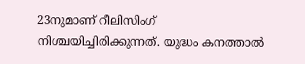23നുമാണ് റീലിസിംഗ് നിശ്ചയിച്ചിരിക്കുന്നത്. യുദ്ധം കനത്താല്‍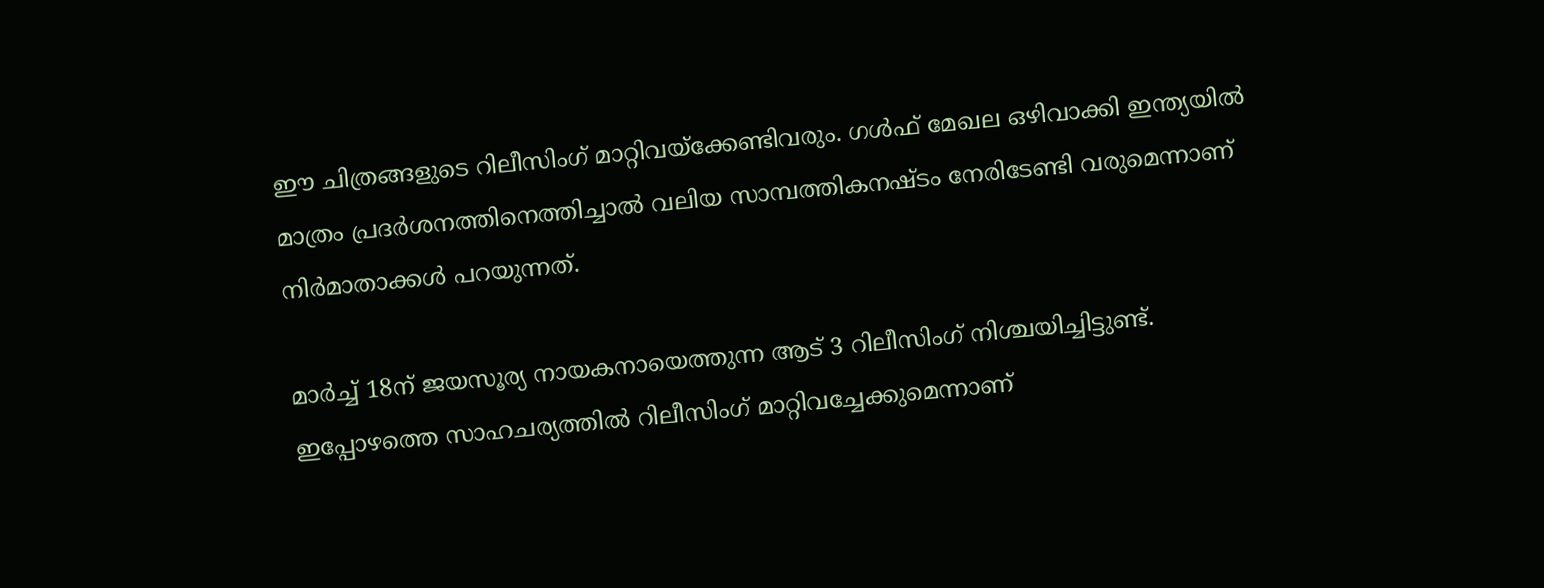ഈ ചിത്രങ്ങളുടെ റിലീസിംഗ് മാറ്റിവയ്‌ക്കേണ്ടിവരും. ഗള്‍ഫ് മേഖല ഒഴിവാക്കി ഇന്ത്യയില്‍ മാത്രം പ്രദര്‍ശനത്തിനെത്തിച്ചാല്‍ വലിയ സാമ്പത്തികനഷ്ടം നേരിടേണ്ടി വരുമെന്നാണ് നിര്‍മാതാക്കള്‍ പറയുന്നത്.

മാര്‍ച്ച് 18ന് ജയസൂര്യ നായകനായെത്തുന്ന ആട് 3 റിലീസിംഗ് നിശ്ചയിച്ചിട്ടുണ്ട്. ഇപ്പോഴത്തെ സാഹചര്യത്തില്‍ റിലീസിംഗ് മാറ്റിവച്ചേക്കുമെന്നാണ്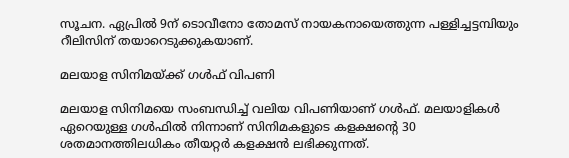സൂചന. ഏപ്രില്‍ 9ന് ടൊവീനോ തോമസ് നായകനായെത്തുന്ന പള്ളിച്ചട്ടമ്പിയും റീലിസിന് തയാറെടുക്കുകയാണ്.

മലയാള സിനിമയ്ക്ക് ഗള്‍ഫ് വിപണി

മലയാള സിനിമയെ സംബന്ധിച്ച് വലിയ വിപണിയാണ് ഗള്‍ഫ്. മലയാളികള്‍ ഏറെയുള്ള ഗള്‍ഫില്‍ നിന്നാണ് സിനിമകളുടെ കളക്ഷന്റെ 30 ശതമാനത്തിലധികം തീയറ്റര്‍ കളക്ഷന്‍ ലഭിക്കുന്നത്.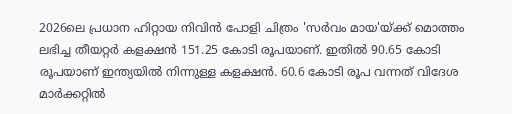2026ലെ പ്രധാന ഹിറ്റായ നിവിന്‍ പോളി ചിത്രം 'സര്‍വം മായ'യ്ക്ക് മൊത്തം ലഭിച്ച തീയറ്റര്‍ കളക്ഷന്‍ 151.25 കോടി രൂപയാണ്. ഇതില്‍ 90.65 കോടി രൂപയാണ് ഇന്ത്യയില്‍ നിന്നുള്ള കളക്ഷന്‍. 60.6 കോടി രൂപ വന്നത് വിദേശ മാര്‍ക്കറ്റില്‍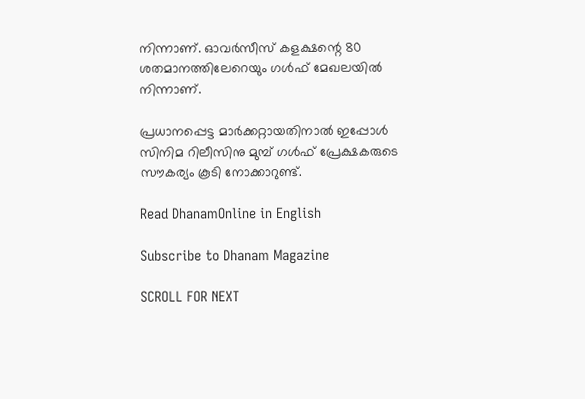നിന്നാണ്. ഓവര്‍സീസ് കളക്ഷന്റെ 80 ശതമാനത്തിലേറെയും ഗള്‍ഫ് മേഖലയില്‍ നിന്നാണ്.

പ്രധാനപ്പെട്ട മാര്‍ക്കറ്റായതിനാല്‍ ഇപ്പോള്‍ സിനിമ റിലീസിനു മുമ്പ് ഗള്‍ഫ് പ്രേക്ഷകരുടെ സൗകര്യം കൂടി നോക്കാറുണ്ട്.

Read DhanamOnline in English

Subscribe to Dhanam Magazine

SCROLL FOR NEXT